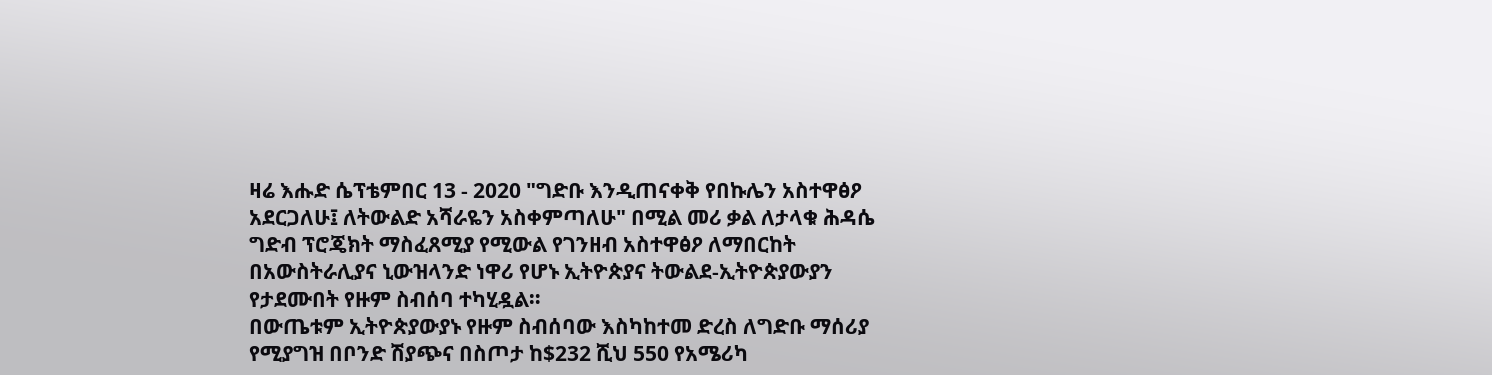ዛሬ እሑድ ሴፕቴምበር 13 - 2020 "ግድቡ እንዲጠናቀቅ የበኩሌን አስተዋፅዖ አደርጋለሁ፤ ለትውልድ አሻራዬን አስቀምጣለሁ" በሚል መሪ ቃል ለታላቁ ሕዳሴ ግድብ ፕሮጄክት ማስፈጸሚያ የሚውል የገንዘብ አስተዋፅዖ ለማበርከት በአውስትራሊያና ኒውዝላንድ ነዋሪ የሆኑ ኢትዮጵያና ትውልደ-ኢትዮጵያውያን የታደሙበት የዙም ስብሰባ ተካሂዷል።
በውጤቱም ኢትዮጵያውያኑ የዙም ስብሰባው እስካከተመ ድረስ ለግድቡ ማሰሪያ የሚያግዝ በቦንድ ሽያጭና በስጦታ ከ$232 ሺህ 550 የአሜሪካ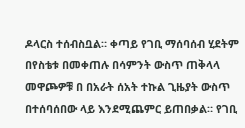ዶላርስ ተሰብስቧል። ቀጣይ የገቢ ማሰባሰብ ሂደትም በየስቴቱ በመቀጠሉ በሳምንት ውስጥ ጠቅላላ መዋጮዎቹ በ በአራት ሰአት ተኩል ጊዜያት ውስጥ በተሰባሰበው ላይ እንደሚጨምር ይጠበቃል። የገቢ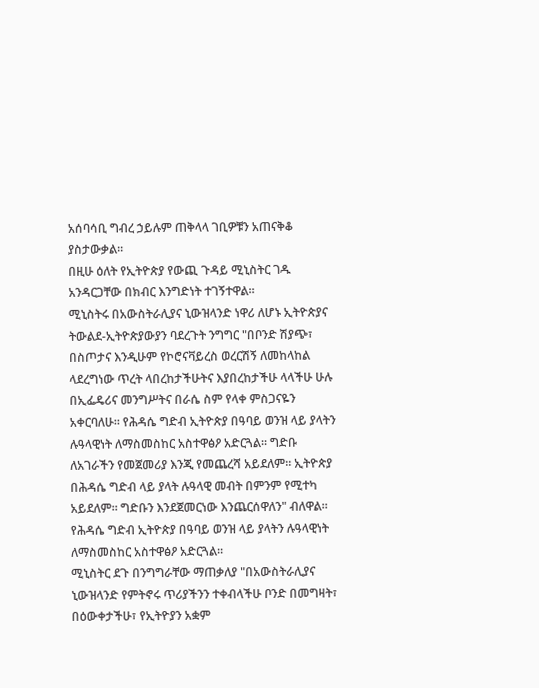አሰባሳቢ ግብረ ኃይሉም ጠቅላላ ገቢዎቹን አጠናቅቆ ያስታውቃል።
በዚሁ ዕለት የኢትዮጵያ የውጪ ጉዳይ ሚኒስትር ገዱ አንዳርጋቸው በክብር እንግድነት ተገኝተዋል።
ሚኒስትሩ በአውስትራሊያና ኒውዝላንድ ነዋሪ ለሆኑ ኢትዮጵያና ትውልደ-ኢትዮጵያውያን ባደረጉት ንግግር "በቦንድ ሽያጭ፣ በስጦታና እንዲሁም የኮሮናቫይረስ ወረርሽኝ ለመከላከል ላደረግነው ጥረት ላበረከታችሁትና እያበረከታችሁ ላላችሁ ሁሉ በኢፌዴሪና መንግሥትና በራሴ ስም የላቀ ምስጋናዬን አቀርባለሁ። የሕዳሴ ግድብ ኢትዮጵያ በዓባይ ወንዝ ላይ ያላትን ሉዓላዊነት ለማስመስከር አስተዋፅዖ አድርጓል። ግድቡ ለአገራችን የመጀመሪያ እንጂ የመጨረሻ አይደለም። ኢትዮጵያ በሕዳሴ ግድብ ላይ ያላት ሉዓላዊ መብት በምንም የሚተካ አይደለም። ግድቡን እንደጀመርነው እንጨርሰዋለን" ብለዋል።
የሕዳሴ ግድብ ኢትዮጵያ በዓባይ ወንዝ ላይ ያላትን ሉዓላዊነት ለማስመስከር አስተዋፅዖ አድርጓል።
ሚኒስትር ደጉ በንግግራቸው ማጠቃለያ "በአውስትራሊያና ኒውዝላንድ የምትኖሩ ጥሪያችንን ተቀብላችሁ ቦንድ በመግዛት፣ በዕውቀታችሁ፣ የኢትዮያን አቋም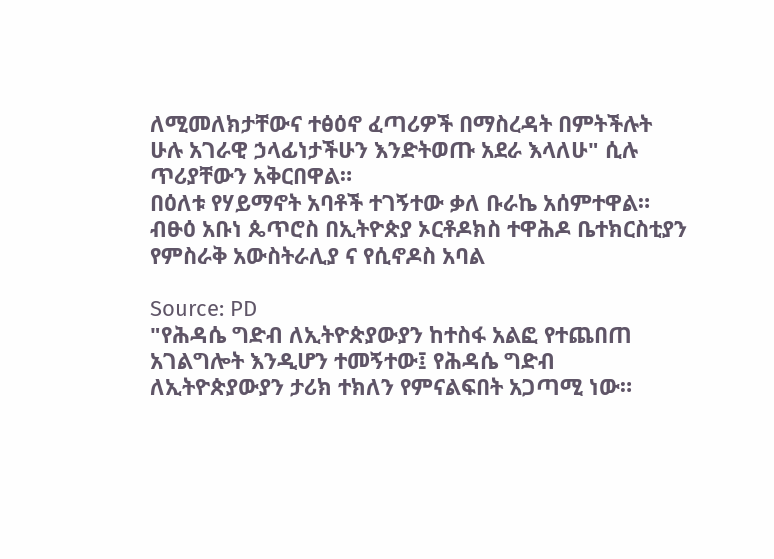ለሚመለክታቸውና ተፅዕኖ ፈጣሪዎች በማስረዳት በምትችሉት ሁሉ አገራዊ ኃላፊነታችሁን እንድትወጡ አደራ እላለሁ" ሲሉ ጥሪያቸውን አቅርበዋል።
በዕለቱ የሃይማኖት አባቶች ተገኝተው ቃለ ቡራኬ አሰምተዋል። ብፁዕ አቡነ ጴጥሮስ በኢትዮጵያ ኦርቶዶክስ ተዋሕዶ ቤተክርስቲያን የምስራቅ አውስትራሊያ ና የሲኖዶስ አባል

Source: PD
"የሕዳሴ ግድብ ለኢትዮጵያውያን ከተስፋ አልፎ የተጨበጠ አገልግሎት እንዲሆን ተመኝተው፤ የሕዳሴ ግድብ ለኢትዮጵያውያን ታሪክ ተክለን የምናልፍበት አጋጣሚ ነው።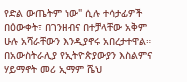የድል ውጤትም ነው" ሲሉ ተሳታፊዎች በዕውቀት፣ በገንዘብና በተቻላቸው አቅም ሁሉ አሻራቸውን እንዲያኖሩ አበረታተዋል።
በአውስትራሊያ የኢትዮጵያውያን እስልምና ሃይማኖት መሪ ኢማም ሼህ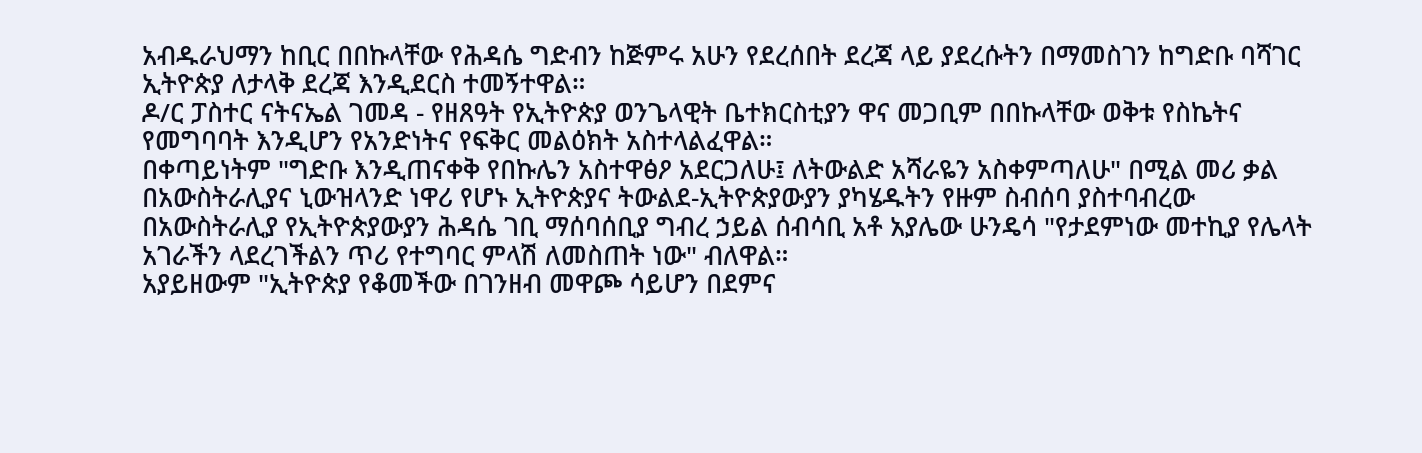አብዱራህማን ከቢር በበኩላቸው የሕዳሴ ግድብን ከጅምሩ አሁን የደረሰበት ደረጃ ላይ ያደረሱትን በማመስገን ከግድቡ ባሻገር ኢትዮጵያ ለታላቅ ደረጃ እንዲደርስ ተመኝተዋል።
ዶ/ር ፓስተር ናትናኤል ገመዳ - የዘጸዓት የኢትዮጵያ ወንጌላዊት ቤተክርስቲያን ዋና መጋቢም በበኩላቸው ወቅቱ የስኬትና የመግባባት እንዲሆን የአንድነትና የፍቅር መልዕክት አስተላልፈዋል።
በቀጣይነትም "ግድቡ እንዲጠናቀቅ የበኩሌን አስተዋፅዖ አደርጋለሁ፤ ለትውልድ አሻራዬን አስቀምጣለሁ" በሚል መሪ ቃል በአውስትራሊያና ኒውዝላንድ ነዋሪ የሆኑ ኢትዮጵያና ትውልደ-ኢትዮጵያውያን ያካሄዱትን የዙም ስብሰባ ያስተባብረው በአውስትራሊያ የኢትዮጵያውያን ሕዳሴ ገቢ ማሰባሰቢያ ግብረ ኃይል ሰብሳቢ አቶ አያሌው ሁንዴሳ "የታደምነው መተኪያ የሌላት አገራችን ላደረገችልን ጥሪ የተግባር ምላሽ ለመስጠት ነው" ብለዋል።
አያይዘውም "ኢትዮጵያ የቆመችው በገንዘብ መዋጮ ሳይሆን በደምና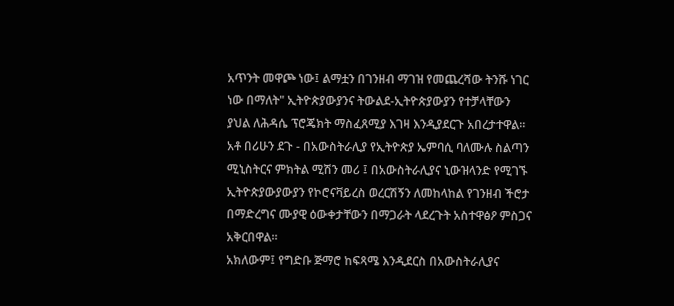አጥንት መዋጮ ነው፤ ልማቷን በገንዘብ ማገዝ የመጨረሻው ትንሹ ነገር ነው በማለት" ኢትዮጵያውያንና ትውልደ-ኢትዮጵያውያን የተቻላቸውን ያህል ለሕዳሴ ፕሮጄክት ማስፈጸሚያ እገዛ እንዲያደርጉ አበረታተዋል።
አቶ በሪሁን ደጉ - በአውስትራሊያ የኢትዮጵያ ኤምባሲ ባለሙሉ ስልጣን ሚኒስትርና ምክትል ሚሽን መሪ ፤ በአውስትራሊያና ኒውዝላንድ የሚገኙ ኢትዮጵያውያውያን የኮሮናቫይረስ ወረርሽኝን ለመከላከል የገንዘብ ችሮታ በማድረግና ሙያዊ ዕውቀታቸውን በማጋራት ላደረጉት አስተዋፅዖ ምስጋና አቅርበዋል።
አክለውም፤ የግድቡ ጅማሮ ከፍጻሜ እንዲደርስ በአውስትራሊያና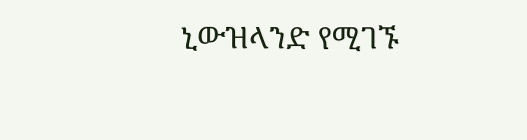ኒውዝላንድ የሚገኙ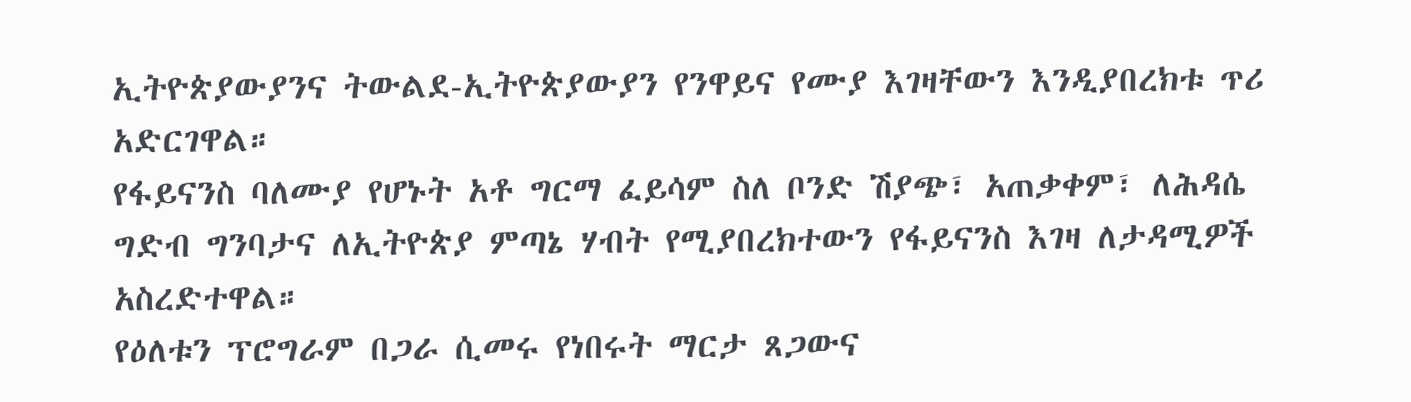ኢትዮጵያውያንና ትውልደ-ኢትዮጵያውያን የንዋይና የሙያ እገዛቸውን እንዲያበረክቱ ጥሪ አድርገዋል።
የፋይናንስ ባለሙያ የሆኑት አቶ ግርማ ፈይሳም ስለ ቦንድ ሽያጭ፣ አጠቃቀም፣ ለሕዳሴ ግድብ ግንባታና ለኢትዮጵያ ምጣኔ ሃብት የሚያበረክተውን የፋይናንስ እገዛ ለታዳሚዎች አስረድተዋል።
የዕለቱን ፕሮግራም በጋራ ሲመሩ የነበሩት ማርታ ጸጋውና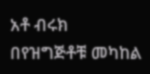አቶ ብሩክ በየዝግጅቶቹ መካከል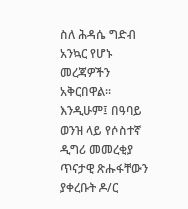ስለ ሕዳሴ ግድብ አንኳር የሆኑ መረጃዎችን አቅርበዋል።
እንዲሁም፤ በዓባይ ወንዝ ላይ የሶስተኛ ዲግሪ መመረቂያ ጥናታዊ ጽሑፋቸውን ያቀረቡት ዶ/ር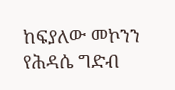ከፍያለው መኮንን የሕዳሴ ግድብ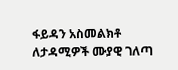ፋይዳን አስመልክቶ ለታዳሚዎች ሙያዊ ገለጣ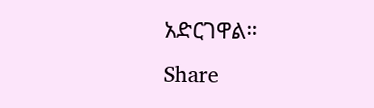አድርገዋል።
Share